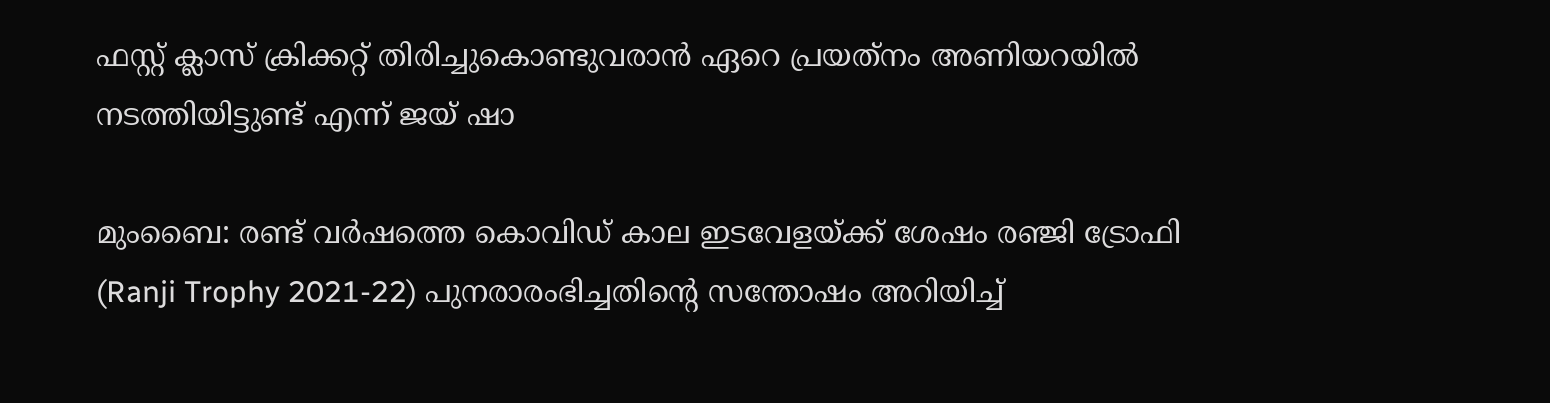ഫസ്റ്റ് ക്ലാസ് ക്രിക്കറ്റ് തിരിച്ചുകൊണ്ടുവരാന്‍ ഏറെ പ്രയത്‌നം അണിയറയില്‍ നടത്തിയിട്ടുണ്ട് എന്ന് ജയ് ഷാ

മുംബൈ: രണ്ട് വര്‍ഷത്തെ കൊവിഡ് കാല ഇടവേളയ്‌ക്ക് ശേഷം രഞ്ജി ട്രോഫി (Ranji Trophy 2021-22) പുനരാരംഭിച്ചതിന്‍റെ സന്തോഷം അറിയിച്ച്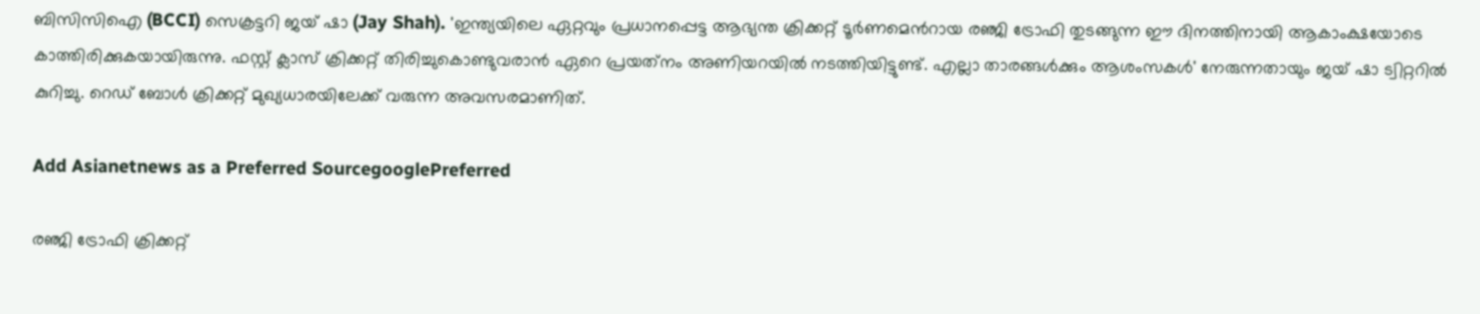ബിസിസിഐ (BCCI) സെക്രട്ടറി ജയ് ഷാ (Jay Shah). 'ഇന്ത്യയിലെ ഏറ്റവും പ്രധാനപ്പെട്ട ആഭ്യന്ത ക്രിക്കറ്റ് ടൂര്‍ണമെന്‍റായ രഞ്ജി ട്രോഫി തുടങ്ങുന്ന ഈ ദിനത്തിനായി ആകാംക്ഷയോടെ കാത്തിരിക്കുകയായിരുന്നു. ഫസ്റ്റ് ക്ലാസ് ക്രിക്കറ്റ് തിരിച്ചുകൊണ്ടുവരാന്‍ ഏറെ പ്രയത്‌നം അണിയറയില്‍ നടത്തിയിട്ടുണ്ട്. എല്ലാ താരങ്ങള്‍ക്കും ആശംസകള്‍' നേരുന്നതായും ജയ് ഷാ ട്വിറ്ററില്‍ കുറിച്ചു. റെഡ് ബോള്‍ ക്രിക്കറ്റ് മുഖ്യധാരയിലേക്ക് വരുന്ന അവസരമാണിത്.

Add Asianetnews as a Preferred SourcegooglePreferred

രഞ്ജി ട്രോഫി ക്രിക്കറ്റ്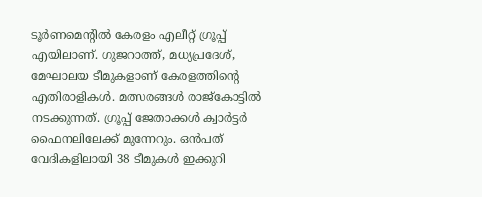ടൂര്‍ണമെന്‍റില്‍ കേരളം എലീറ്റ് ഗ്രൂപ്പ് എയിലാണ്. ഗുജറാത്ത്, മധ്യപ്രദേശ്, മേഘാലയ ടീമുകളാണ് കേരളത്തിന്‍റെ എതിരാളികള്‍. മത്സരങ്ങള്‍ രാജ്കോട്ടിൽ നടക്കുന്നത്. ഗ്രൂപ്പ് ജേതാക്കള്‍ ക്വാര്‍ട്ടര്‍ ഫൈനലിലേക്ക് മുന്നേറും. ഒന്‍പത് വേദികളിലായി 38 ടീമുകള്‍ ഇക്കുറി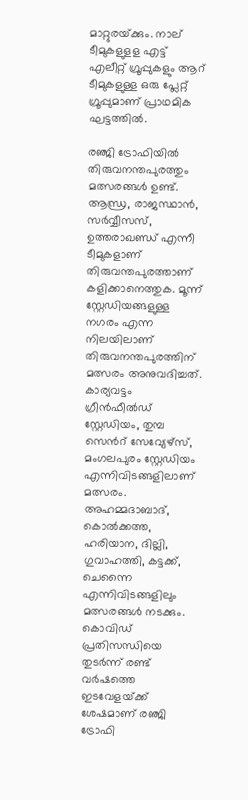മാറ്റുരയ്‌ക്കും. നാല് ടീമുകളുളള എട്ട് എലീറ്റ് ഗ്രൂപ്പുകളും ആറ് ടീമുകളുള്ള ഒരു പ്ലേറ്റ് ഗ്രൂപ്പുമാണ് പ്രാഥമിക ഘട്ടത്തിൽ.

ര‍ഞ്ജി ട്രോഫിയിൽ തിരുവനന്തപുരത്തും മത്സരങ്ങള്‍ ഉണ്ട്. ആന്ധ്ര, രാജസ്ഥാന്‍, സര്‍വ്വീസസ്, ഉത്തരാഖണ്ഡ് എന്നീ ടീമുകളാണ് തിരുവന്തപുരത്താണ് കളിക്കാനെത്തുക. മൂന്ന് സ്റ്റേഡിയങ്ങളുള്ള നഗരം എന്ന നിലയിലാണ് തിരുവനന്തപുരത്തിന് മത്സരം അനുവദിച്ചത്. കാര്യവട്ടം ഗ്രീന്‍ഫീല്‍ഡ് സ്റ്റേഡിയം, തുമ്പ സെന്‍റ് സേവ്യേഴ്സ്, മംഗലപുരം സ്റ്റേഡിയം എന്നിവിടങ്ങളിലാണ് മത്സരം. അഹമ്മദാബാദ്, കൊൽക്കത്ത, ഹരിയാന, ദില്ലി, ഗുവാഹത്തി, കട്ടക്ക്, ചെന്നൈ എന്നിവിടങ്ങളിലും മത്സരങ്ങള്‍ നടക്കും. കൊവിഡ് പ്രതിസന്ധിയെ തുടര്‍ന്ന് രണ്ട് വര്‍ഷത്തെ ഇടവേളയ്‌ക്ക് ശേഷമാണ് രഞ്ജി ട്രോഫി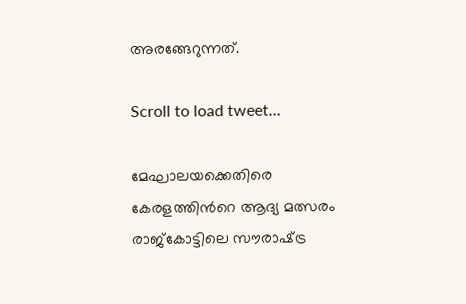അരങ്ങേറുന്നത്.

Scroll to load tweet…

മേഘാലയക്കെതിരെ കേരളത്തിന്‍റെ ആദ്യ മത്സരം രാജ്‌കോട്ടിലെ സൗരാഷ്‌ട്ര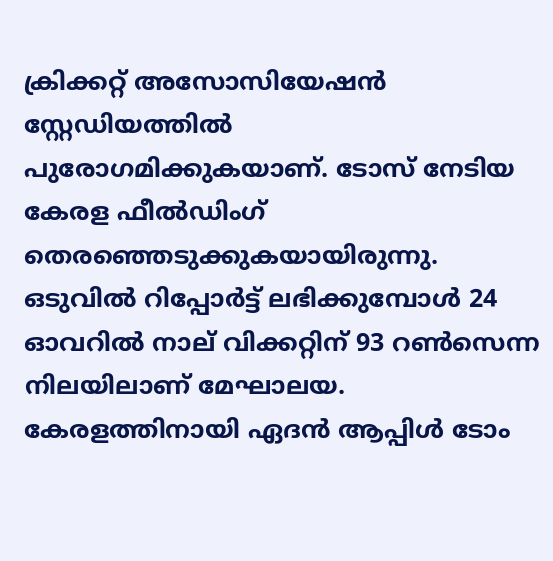ക്രിക്കറ്റ് അസോസിയേഷന്‍ സ്റ്റേഡിയത്തില്‍ പുരോഗമിക്കുകയാണ്. ടോസ് നേടിയ കേരള ഫീല്‍ഡിംഗ് തെര‍ഞ്ഞെടുക്കുകയായിരുന്നു. ഒടുവില്‍ റിപ്പോര്‍ട്ട് ലഭിക്കുമ്പോള്‍ 24 ഓവറില്‍ നാല് വിക്കറ്റിന് 93 റണ്‍സെന്ന നിലയിലാണ് മേഘാലയ. കേരളത്തിനായി ഏദന്‍ ആപ്പിള്‍ ടോം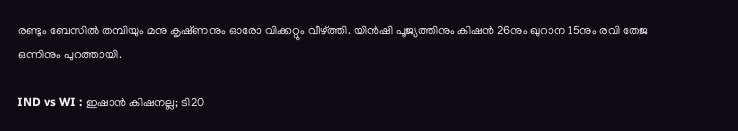രണ്ടും ബേസില്‍ തമ്പിയും മനു കൃഷ്‌ണനും ഓരോ വിക്കറ്റും വീഴ്‌‌ത്തി. യിന്‍ഷി പൂജ്യത്തിനും കിഷന്‍ 26നും ഖുറാന 15നും രവി തേജ ഒന്നിനും പുറത്തായി.

IND vs WI : ഇഷാന്‍ കിഷനല്ല; ടി20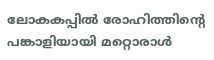ലോകകപ്പില്‍ രോഹിത്തിന്‍റെ പങ്കാളിയായി മറ്റൊരാള്‍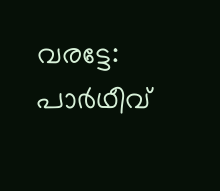വരട്ടേ: പാര്‍ഥീവ്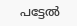പട്ടേല്‍